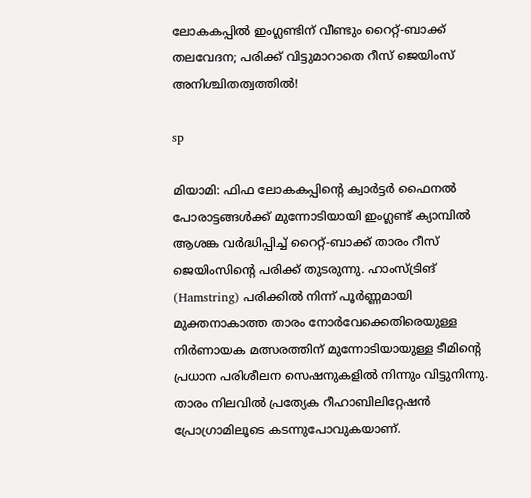ലോകകപ്പിൽ ഇംഗ്ലണ്ടിന് വീണ്ടും റൈറ്റ്-ബാക്ക് തലവേദന; പരിക്ക് വിട്ടുമാറാതെ റീസ് ജെയിംസ് അനിശ്ചിതത്വത്തിൽ!

sp

മിയാമി: ഫിഫ ലോകകപ്പിന്റെ ക്വാർട്ടർ ഫൈനൽ പോരാട്ടങ്ങൾക്ക് മുന്നോടിയായി ഇംഗ്ലണ്ട് ക്യാമ്പിൽ ആശങ്ക വർദ്ധിപ്പിച്ച് റൈറ്റ്-ബാക്ക് താരം റീസ് ജെയിംസിന്റെ പരിക്ക് തുടരുന്നു. ഹാംസ്ട്രിങ് (Hamstring) പരിക്കിൽ നിന്ന് പൂർണ്ണമായി മുക്തനാകാത്ത താരം നോർവേക്കെതിരെയുള്ള നിർണായക മത്സരത്തിന് മുന്നോടിയായുള്ള ടീമിന്റെ പ്രധാന പരിശീലന സെഷനുകളിൽ നിന്നും വിട്ടുനിന്നു. താരം നിലവിൽ പ്രത്യേക റീഹാബിലിറ്റേഷൻ പ്രോഗ്രാമിലൂടെ കടന്നുപോവുകയാണ്.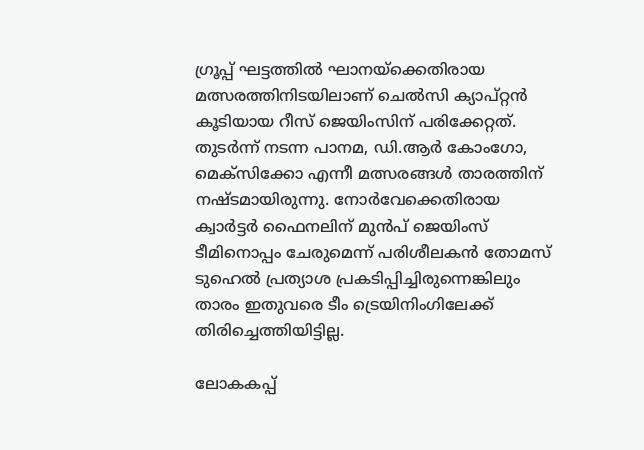ഗ്രൂപ്പ് ഘട്ടത്തിൽ ഘാനയ്‌ക്കെതിരായ മത്സരത്തിനിടയിലാണ് ചെൽസി ക്യാപ്റ്റൻ കൂടിയായ റീസ് ജെയിംസിന് പരിക്കേറ്റത്. തുടർന്ന് നടന്ന പാനമ, ഡി.ആർ കോംഗോ, മെക്സിക്കോ എന്നീ മത്സരങ്ങൾ താരത്തിന് നഷ്ടമായിരുന്നു. നോർവേക്കെതിരായ ക്വാർട്ടർ ഫൈനലിന് മുൻപ് ജെയിംസ് ടീമിനൊപ്പം ചേരുമെന്ന് പരിശീലകൻ തോമസ് ടുഹെൽ പ്രത്യാശ പ്രകടിപ്പിച്ചിരുന്നെങ്കിലും താരം ഇതുവരെ ടീം ട്രെയിനിംഗിലേക്ക് തിരിച്ചെത്തിയിട്ടില്ല.

ലോകകപ്പ്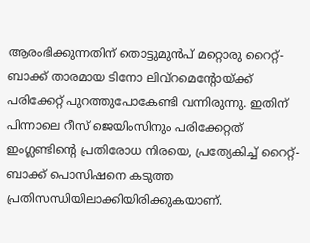ആരംഭിക്കുന്നതിന് തൊട്ടുമുൻപ് മറ്റൊരു റൈറ്റ്-ബാക്ക് താരമായ ടിനോ ലിവ്‌റമെന്റോയ്ക്ക് പരിക്കേറ്റ് പുറത്തുപോകേണ്ടി വന്നിരുന്നു. ഇതിന് പിന്നാലെ റീസ് ജെയിംസിനും പരിക്കേറ്റത് ഇംഗ്ലണ്ടിന്റെ പ്രതിരോധ നിരയെ, പ്രത്യേകിച്ച് റൈറ്റ്-ബാക്ക് പൊസിഷനെ കടുത്ത പ്രതിസന്ധിയിലാക്കിയിരിക്കുകയാണ്.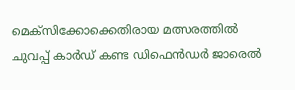മെക്സിക്കോക്കെതിരായ മത്സരത്തിൽ ചുവപ്പ് കാർഡ് കണ്ട ഡിഫെൻഡർ ജാരെൽ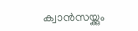ക്വാൻസയ്ക്കും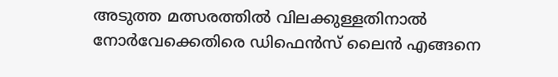അടുത്ത മത്സരത്തിൽ വിലക്കുള്ളതിനാൽ നോർവേക്കെതിരെ ഡിഫെൻസ് ലൈൻ എങ്ങനെ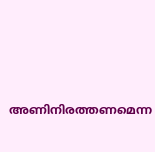അണിനിരത്തണമെന്ന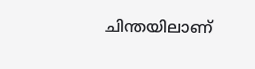ചിന്തയിലാണ്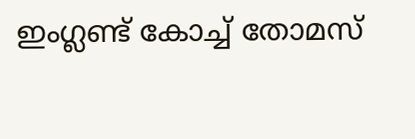ഇംഗ്ലണ്ട് കോച്ച് തോമസ്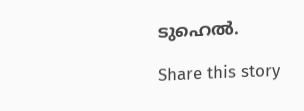ടുഹെൽ.

Share this story